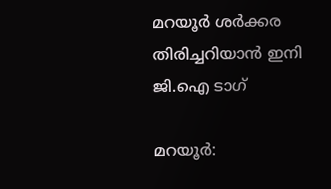മറയൂർ ശർക്കര തിരിച്ചറിയാൻ ഇനി ജി.ഐ ടാഗ്

മറയൂർ: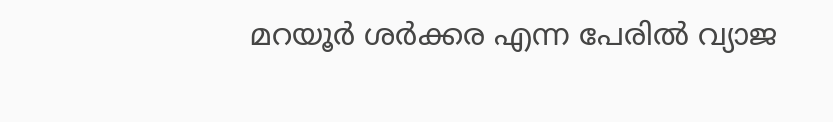മറയൂർ ശർക്കര എന്ന പേരിൽ വ്യാജ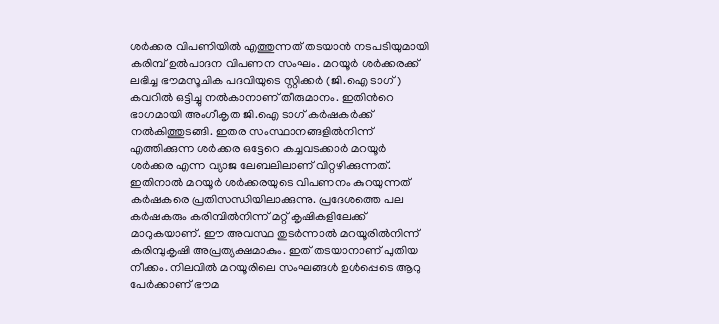ശർക്കര വിപണിയിൽ എത്തുന്നത് തടയാൻ നടപടിയുമായി കരിമ്പ് ഉൽപാദന വിപണന സംഘം. മറയൂർ ശർക്കരക്ക് ലഭിച്ച ഭൗമസൂചിക പദവിയുടെ സ്റ്റിക്കർ (ജി.ഐ ടാഗ്) കവറിൽ ഒട്ടിച്ചു നൽകാനാണ് തീരുമാനം. ഇതിന്‍റെ ഭാഗമായി അംഗീകൃത ജി.ഐ ടാഗ് കർഷകർക്ക് നൽകിത്തുടങ്ങി. ഇതര സംസ്ഥാനങ്ങളിൽനിന്ന് എത്തിക്കുന്ന ശർക്കര ഒട്ടേറെ കച്ചവടക്കാർ മറയൂർ ശർക്കര എന്ന വ്യാജ ലേബലിലാണ് വിറ്റഴിക്കുന്നത്. ഇതിനാൽ മറയൂർ ശർക്കരയുടെ വിപണനം കുറയുന്നത് കർഷകരെ പ്രതിസന്ധിയിലാക്കുന്നു. പ്രദേശത്തെ പല കർഷകരും കരിമ്പിൽനിന്ന് മറ്റ് കൃഷികളിലേക്ക് മാറുകയാണ്. ഈ അവസ്ഥ തുടർന്നാൽ മറയൂരിൽനിന്ന് കരിമ്പുകൃഷി അപ്രത്യക്ഷമാകും. ഇത് തടയാനാണ് പുതിയ നീക്കം. നിലവിൽ മറയൂരിലെ സംഘങ്ങൾ ഉൾപ്പെടെ ആറു പേർക്കാണ് ഭൗമ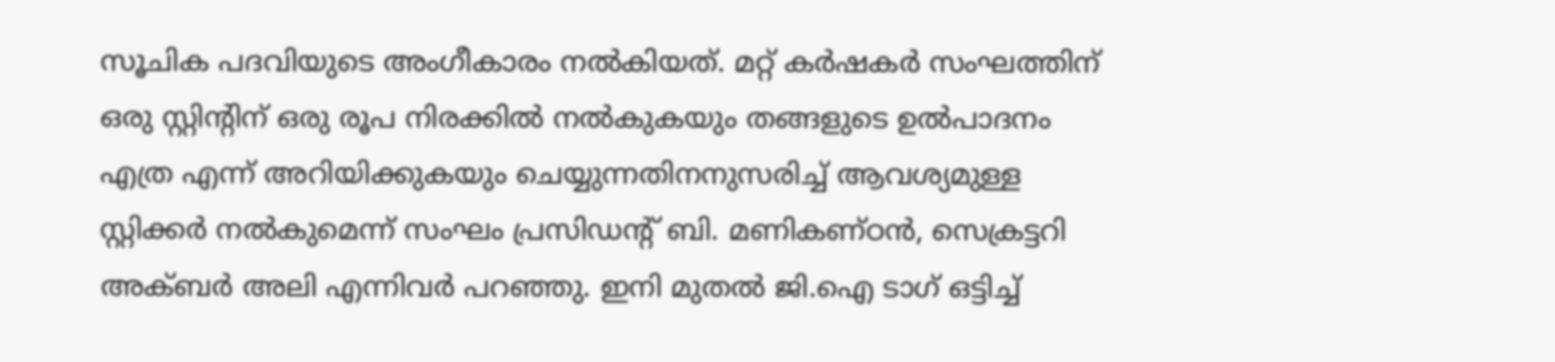സൂചിക പദവിയുടെ അംഗീകാരം നൽകിയത്. മറ്റ് കർഷകർ സംഘത്തിന് ഒരു സ്റ്റിന്‍റിന് ഒരു രൂപ നിരക്കിൽ നൽകുകയും തങ്ങളുടെ ഉൽപാദനം എത്ര എന്ന് അറിയിക്കുകയും ചെയ്യുന്നതിനനുസരിച്ച് ആവശ്യമുള്ള സ്റ്റിക്കർ നൽകുമെന്ന് സംഘം പ്രസിഡന്റ് ബി. മണികണ്ഠൻ, സെക്രട്ടറി അക്ബർ അലി എന്നിവർ പറഞ്ഞു. ഇനി മുതൽ ജി.ഐ ടാഗ് ഒട്ടിച്ച്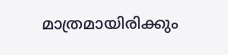മാത്രമായിരിക്കും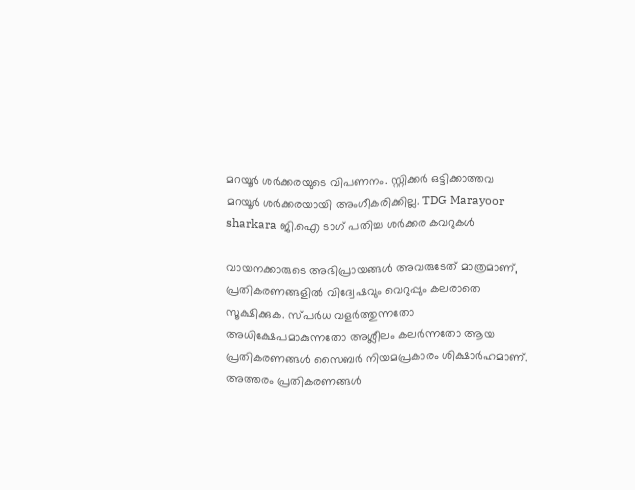മറയൂർ ശർക്കരയുടെ വിപണനം. സ്റ്റിക്കർ ഒട്ടിക്കാത്തവ മറയൂർ ശർക്കരയായി അംഗീകരിക്കില്ല. TDG Marayoor sharkara ജി.ഐ ടാഗ് പതിച്ച ശർക്കര കവറുകൾ

വായനക്കാരുടെ അഭിപ്രായങ്ങള്‍ അവരുടേത് മാത്രമാണ്, പ്രതികരണങ്ങളിൽ വിദ്വേഷവും വെറുപ്പും കലരാതെ സൂക്ഷിക്കുക. സ്പർധ വളർത്തുന്നതോ അധിക്ഷേപമാകുന്നതോ അശ്ലീലം കലർന്നതോ ആയ പ്രതികരണങ്ങൾ സൈബർ നിയമപ്രകാരം ശിക്ഷാർഹമാണ്. അത്തരം പ്രതികരണങ്ങൾ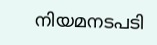നിയമനടപടി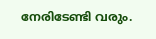നേരിടേണ്ടി വരും.